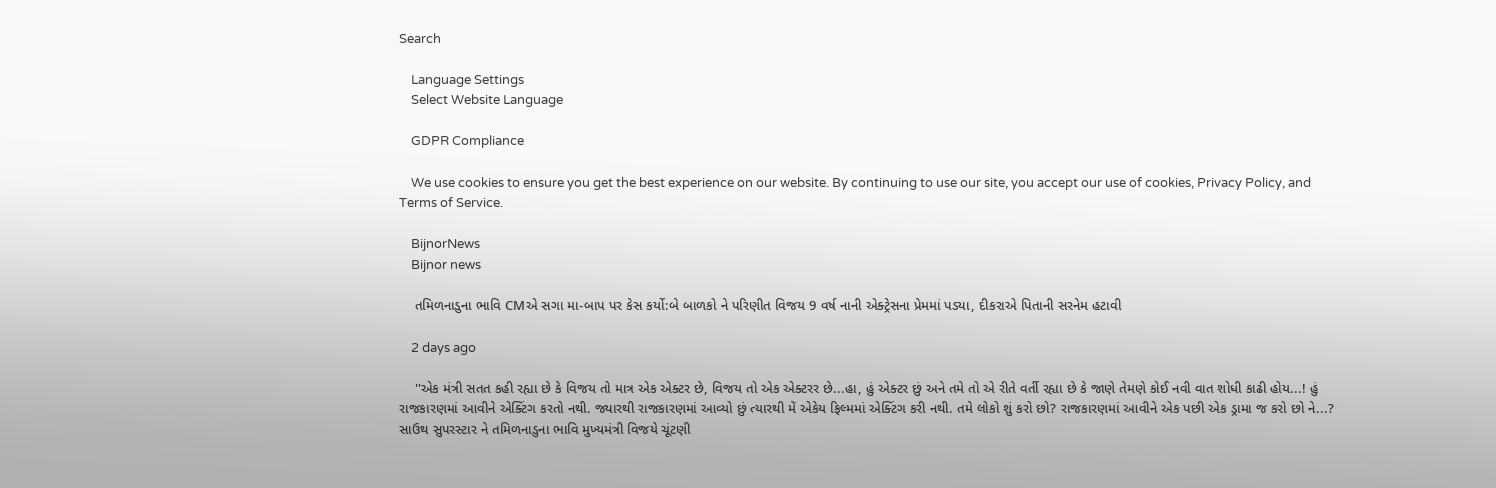Search

    Language Settings
    Select Website Language

    GDPR Compliance

    We use cookies to ensure you get the best experience on our website. By continuing to use our site, you accept our use of cookies, Privacy Policy, and Terms of Service.

    BijnorNews
    Bijnor news

    તમિળનાડુના ભાવિ CMએ સગા મા-બાપ પર કેસ કર્યો:બે બાળકો ને પરિણીત વિજય 9 વર્ષ નાની એક્ટ્રેસના પ્રેમમાં પડ્યા, દીકરાએ પિતાની સરનેમ હટાવી

    2 days ago

    ''એક મંત્રી સતત કહી રહ્યા છે કે વિજય તો માત્ર એક એક્ટર છે, વિજય તો એક એક્ટરર છે...હા, હું એક્ટર છું અને તમે તો એ રીતે વર્તી રહ્યા છે કે જાણે તેમણે કોઈ નવી વાત શોધી કાઢી હોય...! હું રાજકારણમાં આવીને એક્ટિંગ કરતો નથી. જ્યારથી રાજકારણમાં આવ્યો છું ત્યારથી મેં એકેય ફિલ્મમાં એક્ટિંગ કરી નથી. તમે લોકો શું કરો છો? રાજકારણમાં આવીને એક પછી એક ડ્રામા જ કરો છો ને...? સાઉથ સુપરસ્ટાર ને તમિળનાડુના ભાવિ મુખ્યમંત્રી વિજયે ચૂંટણી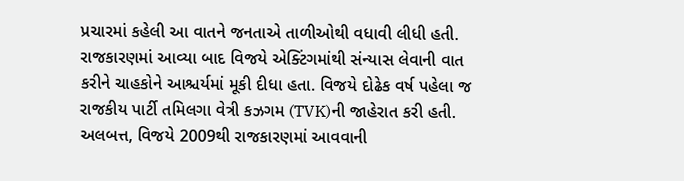પ્રચારમાં કહેલી આ વાતને જનતાએ તાળીઓથી વધાવી લીધી હતી. રાજકારણમાં આવ્યા બાદ વિજયે એક્ટિંગમાંથી સંન્યાસ લેવાની વાત કરીને ચાહકોને આશ્ચર્યમાં મૂકી દીધા હતા. વિજયે દોઢેક વર્ષ પહેલા જ રાજકીય પાર્ટી તમિલગા વેત્રી કઝગમ (TVK)ની જાહેરાત કરી હતી. અલબત્ત, વિજયે 2009થી રાજકારણમાં આવવાની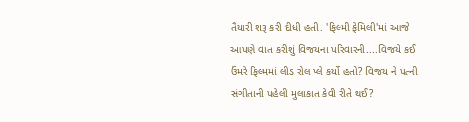તૈયારી શરૂ કરી દીધી હતી. 'ફિલ્મી ફેમિલી'માં આજે આપણે વાત કરીશું વિજયના પરિવારની....વિજયે કઈ ઉંમરે ફિલ્મમાં લીડ રોલ પ્લે કર્યો હતો? વિજય ને પત્ની સંગીતાની પહેલી મુલાકાત કેવી રીતે થઈ?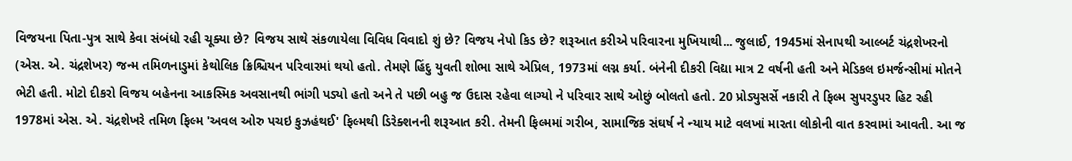વિજયના પિતા-પુત્ર સાથે કેવા સંબંધો રહી ચૂક્યા છે? વિજય સાથે સંકળાયેલા વિવિધ વિવાદો શું છે? વિજય નેપો કિડ છે? શરૂઆત કરીએ પરિવારના મુખિયાથી... જુલાઈ, 1945માં સેનાપથી આલ્બર્ટ ચંદ્રશેખરનો (એસ. એ. ચંદ્રશેખર) જન્મ તમિળનાડુમાં કેથોલિક ક્રિશ્ચિયન પરિવારમાં થયો હતો. તેમણે હિંદુ યુવતી શોભા સાથે એપ્રિલ, 1973માં લગ્ન કર્યા. બંનેની દીકરી વિદ્યા માત્ર 2 વર્ષની હતી અને મેડિકલ ઇમર્જન્સીમાં મોતને ભેટી હતી. મોટો દીકરો વિજય બહેનના આકસ્મિક અવસાનથી ભાંગી પડ્યો હતો અને તે પછી બહુ જ ઉદાસ રહેવા લાગ્યો ને પરિવાર સાથે ઓછું બોલતો હતો. 20 પ્રોડ્યુસર્સે નકારી તે ફિલ્મ સુપરડુપર હિટ રહી 1978માં એસ. એ. ચંદ્રશેખરે તમિળ ફિલ્મ 'અવલ ઓરુ પચઇ કુઝહંથઈ' ફિલ્મથી ડિરેક્શનની શરૂઆત કરી. તેમની ફિલ્મમાં ગરીબ, સામાજિક સંઘર્ષ ને ન્યાય માટે વલખાં મારતા લોકોની વાત કરવામાં આવતી. આ જ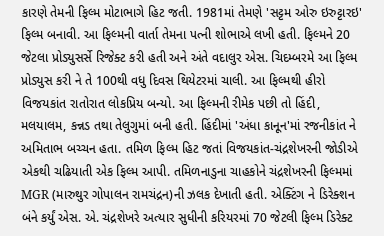કારણે તેમની ફિલ્મ મોટાભાગે હિટ જતી. 1981માં તેમણે 'સટ્ટમ ઓરુ ઇરુટ્ટારઇ' ફિલ્મ બનાવી. આ ફિલ્મની વાર્તા તેમના પત્ની શોભાએ લખી હતી. ફિલ્મને 20 જેટલા પ્રોડ્યુસર્સે રિજેક્ટ કરી હતી અને અંતે વદાલુર એસ. ચિદમ્બરમે આ ફિલ્મ પ્રોડ્યુસ કરી ને તે 100થી વધુ દિવસ થિયેટરમાં ચાલી. આ ફિલ્મથી હીરો વિજયકાંત રાતોરાત લોકપ્રિય બન્યો. આ ફિલ્મની રીમેક પછી તો હિંદી, મલયાલમ, કન્નડ તથા તેલુગુમાં બની હતી. હિંદીમાં 'અંધા કાનૂન'માં રજનીકાંત ને અમિતાભ બચ્ચન હતા. તમિળ ફિલ્મ હિટ જતાં વિજયકાંત-ચંદ્રશેખરની જોડીએ એકથી ચઢિયાતી એક ફિલ્મ આપી. તમિળનાડુના ચાહકોને ચંદ્રશેખરની ફિલ્મમાં MGR (મારુથુર ગોપાલન રામચંદ્રન)ની ઝલક દેખાતી હતી. એક્ટિંગ ને ડિરેક્શન બંને કર્યું એસ. એ. ચંદ્રશેખરે અત્યાર સુધીની કરિયરમાં 70 જેટલી ફિલ્મ ડિરેક્ટ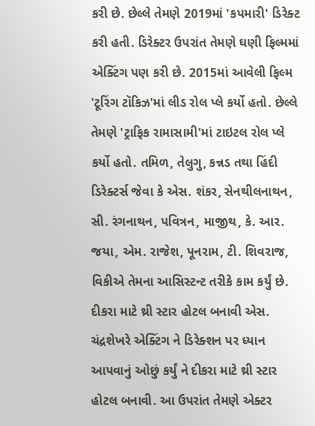કરી છે. છેલ્લે તેમણે 2019માં 'કપમારી' ડિરેક્ટ કરી હતી. ડિરેક્ટર ઉપરાંત તેમણે ઘણી ફિલ્મમાં એક્ટિંગ પણ કરી છે. 2015માં આવેલી ફિલ્મ 'ટૂરિંગ ટૉકિઝ'માં લીડ રોલ પ્લે કર્યો હતો. છેલ્લે તેમણે 'ટ્રાફિક રામાસામી'માં ટાઇટલ રોલ પ્લે કર્યો હતો. તમિળ, તેલુગુ, કન્નડ તથા હિંદી ડિરેક્ટર્સ જેવા કે એસ. શંકર, સેનથીલનાથન, સી. રંગનાથન, પવિત્રન, માજીથ, કે. આર. જયા, એમ. રાજેશ, પૂનરામ, ટી. શિવરાજ, વિકીએ તેમના આસિસ્ટન્ટ તરીકે કામ કર્યું છે. દીકરા માટે થ્રી સ્ટાર હોટલ બનાવી એસ. ચંદ્રશેખરે એક્ટિંગ ને ડિરેક્શન પર ધ્યાન આપવાનું ઓછું કર્યું ને દીકરા માટે થ્રી સ્ટાર હોટલ બનાવી. આ ઉપરાંત તેમણે એક્ટર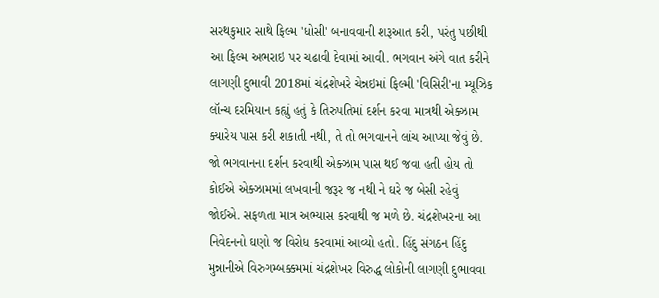સરથકુમાર સાથે ફિલ્મ 'ધોસી' બનાવવાની શરૂઆત કરી, પરંતુ પછીથી આ ફિલ્મ અભરાઇ પર ચઢાવી દેવામાં આવી. ભગવાન અંગે વાત કરીને લાગણી દુભાવી 2018માં ચંદ્રશેખરે ચેન્નઇમાં ફિલ્મી 'વિસિરી'ના મ્યૂઝિક લૉન્ચ દરમિયાન કહ્યું હતું કે તિરુપતિમાં દર્શન કરવા માત્રથી એક્ઝામ ક્યારેય પાસ કરી શકાતી નથી, તે તો ભગવાનને લાંચ આપ્યા જેવું છે. જો ભગવાનના દર્શન કરવાથી એક્ઝામ પાસ થઈ જવા હતી હોય તો કોઈએ એક્ઝામમાં લખવાની જરૂર જ નથી ને ઘરે જ બેસી રહેવું જોઈએ. સફળતા માત્ર અભ્યાસ કરવાથી જ મળે છે. ચંદ્રશેખરના આ નિવેદનનો ઘણો જ વિરોધ કરવામાં આવ્યો હતો. હિંદુ સંગઠન હિંદુ મુન્નાનીએ વિરુગમ્બક્કમમાં ચંદ્રશેખર વિરુદ્ધ લોકોની લાગણી દુભાવવા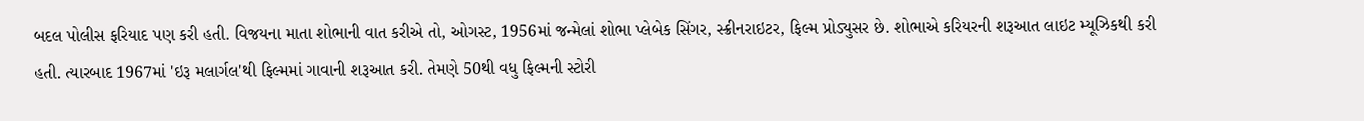બદલ પોલીસ ફરિયાદ પણ કરી હતી. વિજયના માતા શોભાની વાત કરીએ તો, ઓગસ્ટ, 1956માં જન્મેલાં શોભા પ્લેબેક સિંગર, સ્ક્રીનરાઇટર, ફિલ્મ પ્રોડ્યુસર છે. શોભાએ કરિયરની શરૂઆત લાઇટ મ્યૂઝિકથી કરી હતી. ત્યારબાદ 1967માં 'ઇરૂ મલાર્ગલ'થી ફિલ્મમાં ગાવાની શરૂઆત કરી. તેમણે 50થી વધુ ફિલ્મની સ્ટોરી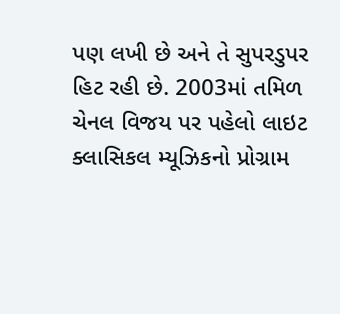પણ લખી છે અને તે સુપરડુપર હિટ રહી છે. 2003માં તમિળ ચેનલ વિજય પર પહેલો લાઇટ ક્લાસિકલ મ્યૂઝિકનો પ્રોગ્રામ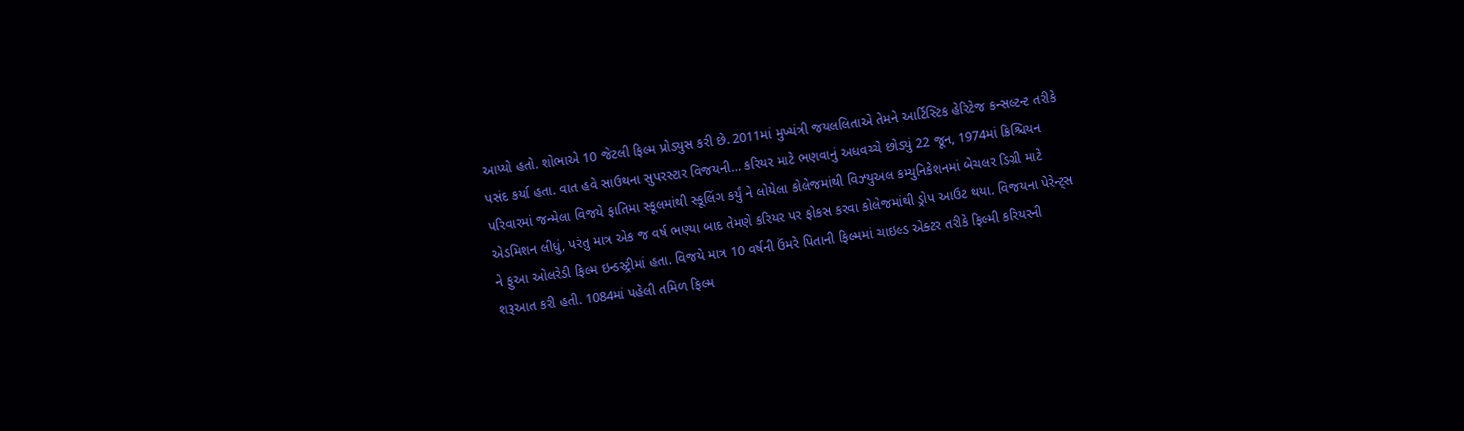આપ્યો હતો. શોભાએ 10 જેટલી ફિલ્મ પ્રોડ્યુસ કરી છે. 2011માં મુખ્યંત્રી જયલલિતાએ તેમને આર્ટિસ્ટિક હેરિટેજ કન્સલ્ટન્ટ તરીકે પસંદ કર્યા હતા. વાત હવે સાઉથના સુપરસ્ટાર વિજયની… કરિયર માટે ભણવાનું અધવચ્ચે છોડ્યું 22 જૂન, 1974માં ક્રિશ્ચિયન પરિવારમાં જન્મેલા વિજયે ફાતિમા સ્કૂલમાંથી સ્કૂલિંગ કર્યું ને લોયેલા કોલેજમાંથી વિઝ્યુઅલ કમ્યુનિકેશનમાં બેચલર ડિગ્રી માટે એડમિશન લીધું, પરંતુ માત્ર એક જ વર્ષ ભણ્યા બાદ તેમણે કરિયર પર ફોકસ કરવા કોલેજમાંથી ડ્રોપ આઉટ થયા. વિજયના પેરેન્ટ્સ ને ફુઆ ઓલરેડી ફિલ્મ ઇન્ડસ્ટ્રીમાં હતા. વિજયે માત્ર 10 વર્ષની ઉંમરે પિતાની ફિલ્મમાં ચાઇલ્ડ એક્ટર તરીકે ફિલ્મી કરિયરની શરૂઆત કરી હતી. 1084માં પહેલી તમિળ ફિલ્મ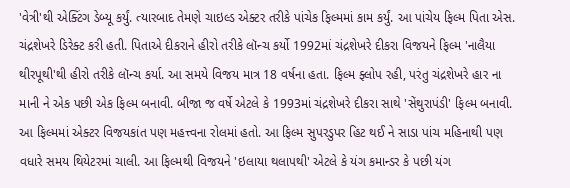'વેત્રી'થી એક્ટિંગ ડેબ્યૂ કર્યું. ત્યારબાદ તેમણે ચાઇલ્ડ એક્ટર તરીકે પાંચેક ફિલ્મમાં કામ કર્યું. આ પાંચેય ફિલ્મ પિતા એસ. ચંદ્રશેખરે ડિરેક્ટ કરી હતી. પિતાએ દીકરાને હીરો તરીકે લૉન્ચ કર્યો 1992માં ચંદ્રશેખરે દીકરા વિજયને ફિલ્મ 'નાલૈયા થીરપૂથી'થી હીરો તરીકે લૉન્ચ કર્યા. આ સમયે વિજય માત્ર 18 વર્ષના હતા. ફિલ્મ ફ્લોપ રહી, પરંતુ ચંદ્રશેખરે હાર ના માની ને એક પછી એક ફિલ્મ બનાવી. બીજા જ વર્ષે એટલે કે 1993માં ચંદ્રશેખરે દીકરા સાથે 'સેંથુરાપંડી' ફિલ્મ બનાવી. આ ફિલ્મમાં એક્ટર વિજયકાંત પણ મહત્ત્વના રોલમાં હતો. આ ફિલ્મ સુપરડુપર હિટ થઈ ને સાડા પાંચ મહિનાથી પણ વધારે સમય થિયેટરમાં ચાલી. આ ફિલ્મથી વિજયને 'ઇલાયા થલાપથી' એટલે કે યંગ કમાન્ડર કે પછી યંગ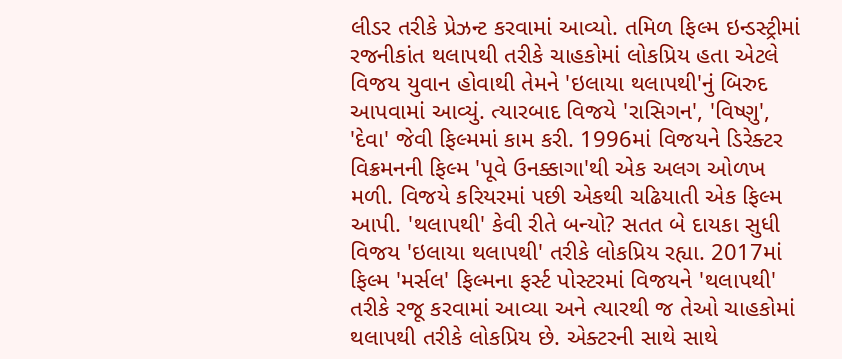લીડર તરીકે પ્રેઝન્ટ કરવામાં આવ્યો. તમિળ ફિલ્મ ઇન્ડસ્ટ્રીમાં રજનીકાંત થલાપથી તરીકે ચાહકોમાં લોકપ્રિય હતા એટલે વિજય યુવાન હોવાથી તેમને 'ઇલાયા થલાપથી'નું બિરુદ આપવામાં આવ્યું. ત્યારબાદ વિજયે 'રાસિગન', 'વિષ્ણુ', 'દેવા' જેવી ફિલ્મમાં કામ કરી. 1996માં વિજયને ડિરેક્ટર વિક્રમનની ફિલ્મ 'પૂવે ઉનક્કાગા'થી એક અલગ ઓળખ મળી. વિજયે કરિયરમાં પછી એકથી ચઢિયાતી એક ફિલ્મ આપી. 'થલાપથી' કેવી રીતે બન્યો? સતત બે દાયકા સુધી વિજય 'ઇલાયા થલાપથી' તરીકે લોકપ્રિય રહ્યા. 2017માં ફિલ્મ 'મર્સલ' ફિલ્મના ફર્સ્ટ પોસ્ટરમાં વિજયને 'થલાપથી' તરીકે રજૂ કરવામાં આવ્યા અને ત્યારથી જ તેઓ ચાહકોમાં થલાપથી તરીકે લોકપ્રિય છે. એક્ટરની સાથે સાથે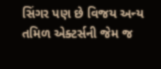સિંગર પણ છે વિજય અન્ય તમિળ એક્ટર્સની જેમ જ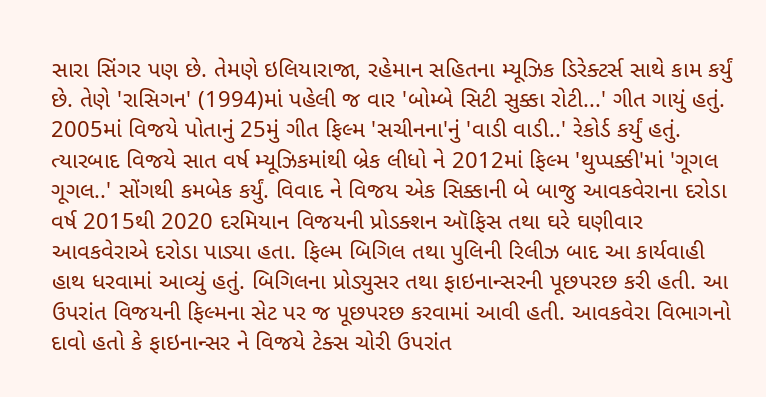સારા સિંગર પણ છે. તેમણે ઇલિયારાજા, રહેમાન સહિતના મ્યૂઝિક ડિરેક્ટર્સ સાથે કામ કર્યું છે. તેણે 'રાસિગન' (1994)માં પહેલી જ વાર 'બોમ્બે સિટી સુક્કા રોટી...' ગીત ગાયું હતું. 2005માં વિજયે પોતાનું 25મું ગીત ફિલ્મ 'સચીનના'નું 'વાડી વાડી..' રેકોર્ડ કર્યું હતું. ત્યારબાદ વિજયે સાત વર્ષ મ્યૂઝિકમાંથી બ્રેક લીધો ને 2012માં ફિલ્મ 'થુપ્પક્કી'માં 'ગૂગલ ગૂગલ..' સોંગથી કમબેક કર્યું. વિવાદ ને વિજય એક સિક્કાની બે બાજુ આવકવેરાના દરોડા વર્ષ 2015થી 2020 દરમિયાન વિજયની પ્રોડક્શન ઑફિસ તથા ઘરે ઘણીવાર આવકવેરાએ દરોડા પાડ્યા હતા. ફિલ્મ બિગિલ તથા પુલિની રિલીઝ બાદ આ કાર્યવાહી હાથ ધરવામાં આવ્યું હતું. બિગિલના પ્રોડ્યુસર તથા ફાઇનાન્સરની પૂછપરછ કરી હતી. આ ઉપરાંત વિજયની ફિલ્મના સેટ પર જ પૂછપરછ કરવામાં આવી હતી. આવકવેરા વિભાગનો દાવો હતો કે ફાઇનાન્સર ને વિજયે ટેક્સ ચોરી ઉપરાંત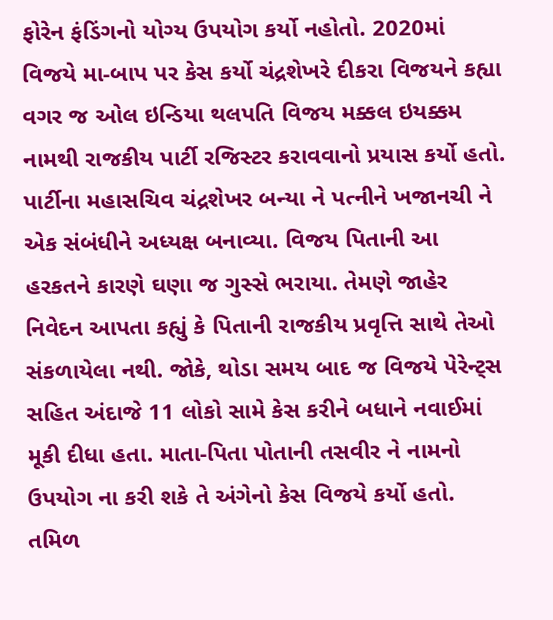ફોરેન ફંડિંગનો યોગ્ય ઉપયોગ કર્યો નહોતો. 2020માં વિજયે મા-બાપ પર કેસ કર્યો ચંદ્રશેખરે દીકરા વિજયને કહ્યા વગર જ ઓલ ઇન્ડિયા થલપતિ વિજય મક્કલ ઇયક્કમ નામથી રાજકીય પાર્ટી રજિસ્ટર કરાવવાનો પ્રયાસ કર્યો હતો. પાર્ટીના મહાસચિવ ચંદ્રશેખર બન્યા ને પત્નીને ખજાનચી ને એક સંબંધીને અધ્યક્ષ બનાવ્યા. વિજય પિતાની આ હરકતને કારણે ઘણા જ ગુસ્સે ભરાયા. તેમણે જાહેર નિવેદન આપતા કહ્યું કે પિતાની રાજકીય પ્રવૃત્તિ સાથે તેઓ સંકળાયેલા નથી. જોકે, થોડા સમય બાદ જ વિજયે પેરેન્ટ્સ સહિત અંદાજે 11 લોકો સામે કેસ કરીને બધાને નવાઈમાં મૂકી દીધા હતા. માતા-પિતા પોતાની તસવીર ને નામનો ઉપયોગ ના કરી શકે તે અંગેનો કેસ વિજયે કર્યો હતો. તમિળ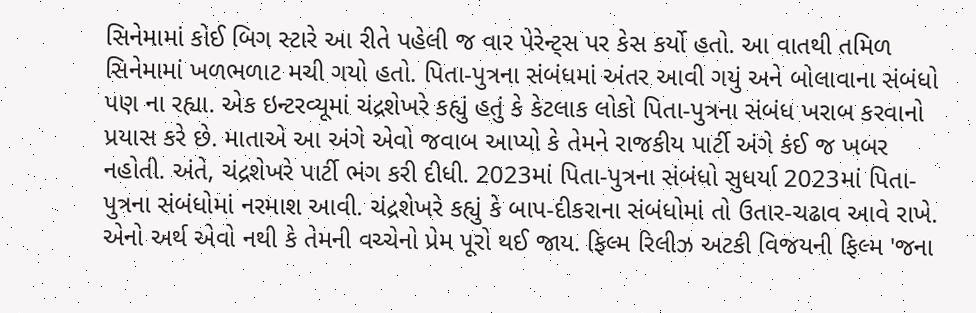સિનેમામાં કોઈ બિગ સ્ટારે આ રીતે પહેલી જ વાર પેરેન્ટ્સ પર કેસ કર્યો હતો. આ વાતથી તમિળ સિનેમામાં ખળભળાટ મચી ગયો હતો. પિતા-પુત્રના સંબંધમાં અંતર આવી ગયું અને બોલાવાના સંબંધો પણ ના રહ્યા. એક ઇન્ટરવ્યૂમાં ચંદ્રશેખરે કહ્યું હતું કે કેટલાક લોકો પિતા-પુત્રના સંબંધ ખરાબ કરવાનો પ્રયાસ કરે છે. માતાએ આ અંગે એવો જવાબ આપ્યો કે તેમને રાજકીય પાર્ટી અંગે કંઈ જ ખબર નહોતી. અંતે, ચંદ્રશેખરે પાર્ટી ભંગ કરી દીધી. 2023માં પિતા-પુત્રના સંબંધો સુધર્યા 2023માં પિતા-પુત્રના સંબંધોમાં નરમાશ આવી. ચંદ્રશેખરે કહ્યું કે બાપ-દીકરાના સંબંધોમાં તો ઉતાર-ચઢાવ આવે રાખે. એનો અર્થ એવો નથી કે તેમની વચ્ચેનો પ્રેમ પૂરો થઈ જાય. ફિલ્મ રિલીઝ અટકી વિજયની ફિલ્મ 'જના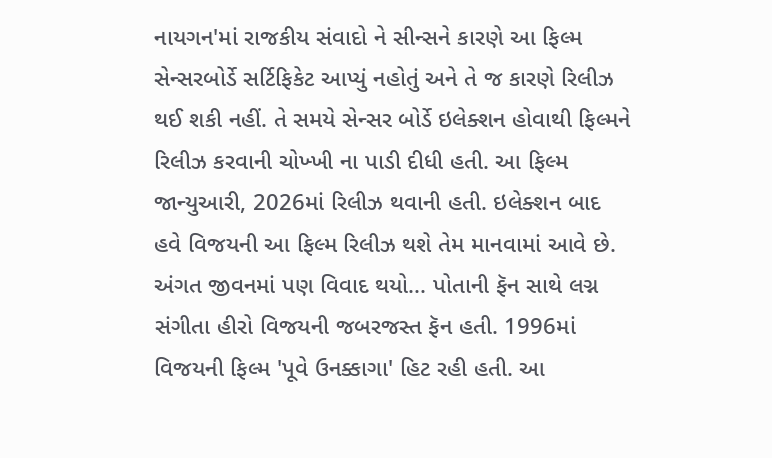નાયગન'માં રાજકીય સંવાદો ને સીન્સને કારણે આ ફિલ્મ સેન્સરબોર્ડે સર્ટિફિકેટ આપ્યું નહોતું અને તે જ કારણે રિલીઝ થઈ શકી નહીં. તે સમયે સેન્સર બોર્ડે ઇલેક્શન હોવાથી ફિલ્મને રિલીઝ કરવાની ચોખ્ખી ના પાડી દીધી હતી. આ ફિલ્મ જાન્યુઆરી, 2026માં રિલીઝ થવાની હતી. ઇલેક્શન બાદ હવે વિજયની આ ફિલ્મ રિલીઝ થશે તેમ માનવામાં આવે છે. અંગત જીવનમાં પણ વિવાદ થયો... પોતાની ફૅન સાથે લગ્ન સંગીતા હીરો વિજયની જબરજસ્ત ફૅન હતી. 1996માં વિજયની ફિલ્મ 'પૂવે ઉનક્કાગા' હિટ રહી હતી. આ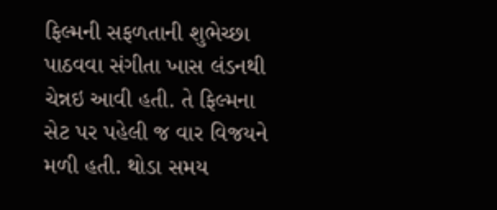ફિલ્મની સફળતાની શુભેચ્છા પાઠવવા સંગીતા ખાસ લંડનથી ચેન્નઇ આવી હતી. તે ફિલ્મના સેટ પર પહેલી જ વાર વિજયને મળી હતી. થોડા સમય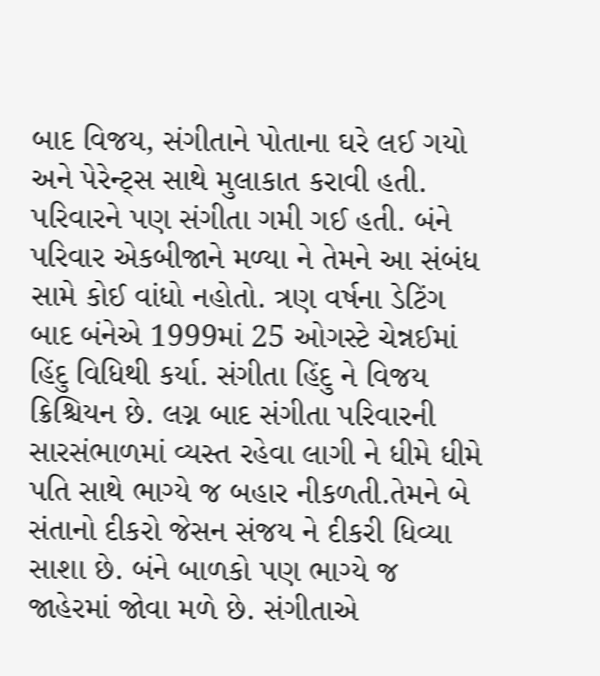બાદ વિજય, સંગીતાને પોતાના ઘરે લઈ ગયો અને પેરેન્ટ્સ સાથે મુલાકાત કરાવી હતી. પરિવારને પણ સંગીતા ગમી ગઈ હતી. બંને પરિવાર એકબીજાને મળ્યા ને તેમને આ સંબંધ સામે કોઈ વાંધો નહોતો. ત્રણ વર્ષના ડેટિંગ બાદ બંનેએ 1999માં 25 ઓગસ્ટે ચેન્નઈમાં હિંદુ વિધિથી કર્યા. સંગીતા હિંદુ ને વિજય ક્રિશ્ચિયન છે. લગ્ન બાદ સંગીતા પરિવારની સારસંભાળમાં વ્યસ્ત રહેવા લાગી ને ધીમે ધીમે પતિ સાથે ભાગ્યે જ બહાર નીકળતી.તેમને બે સંતાનો દીકરો જેસન સંજય ને દીકરી ધિવ્યા સાશા છે. બંને બાળકો પણ ભાગ્યે જ જાહેરમાં જોવા મળે છે. સંગીતાએ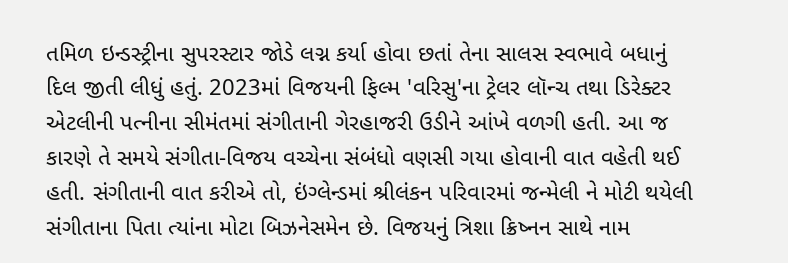તમિળ ઇન્ડસ્ટ્રીના સુપરસ્ટાર જોડે લગ્ન કર્યા હોવા છતાં તેના સાલસ સ્વભાવે બધાનું દિલ જીતી લીધું હતું. 2023માં વિજયની ફિલ્મ 'વરિસુ'ના ટ્રેલર લૉન્ચ તથા ડિરેક્ટર એટલીની પત્નીના સીમંતમાં સંગીતાની ગેરહાજરી ઉડીને આંખે વળગી હતી. આ જ કારણે તે સમયે સંગીતા-વિજય વચ્ચેના સંબંધો વણસી ગયા હોવાની વાત વહેતી થઈ હતી. સંગીતાની વાત કરીએ તો, ઇંગ્લેન્ડમાં શ્રીલંકન પરિવારમાં જન્મેલી ને મોટી થયેલી સંગીતાના પિતા ત્યાંના મોટા બિઝનેસમેન છે. વિજયનું ત્રિશા ક્રિષ્નન સાથે નામ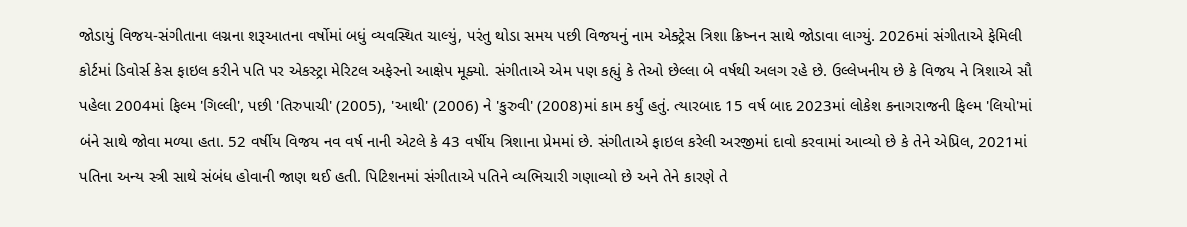જોડાયું વિજય-સંગીતાના લગ્નના શરૂઆતના વર્ષોમાં બધું વ્યવસ્થિત ચાલ્યું, પરંતુ થોડા સમય પછી વિજયનું નામ એક્ટ્રેસ ત્રિશા ક્રિષ્નન સાથે જોડાવા લાગ્યું. 2026માં સંગીતાએ ફેમિલી કોર્ટમાં ડિવોર્સ કેસ ફાઇલ કરીને પતિ પર એકસ્ટ્રા મેરિટલ અફેરનો આક્ષેપ મૂક્યો. સંગીતાએ એમ પણ કહ્યું કે તેઓ છેલ્લા બે વર્ષથી અલગ રહે છે. ઉલ્લેખનીય છે કે વિજય ને ત્રિશાએ સૌ પહેલા 2004માં ફિલ્મ 'ગિલ્લી', પછી 'તિરુપાચી' (2005), 'આથી' (2006) ને 'કુરુવી' (2008)માં કામ કર્યું હતું. ત્યારબાદ 15 વર્ષ બાદ 2023માં લોકેશ કનાગરાજની ફિલ્મ 'લિયો'માં બંને સાથે જોવા મળ્યા હતા. 52 વર્ષીય વિજય નવ વર્ષ નાની એટલે કે 43 વર્ષીય ત્રિશાના પ્રેમમાં છે. સંગીતાએ ફાઇલ કરેલી અરજીમાં દાવો કરવામાં આવ્યો છે કે તેને એપ્રિલ, 2021માં પતિના અન્ય સ્ત્રી સાથે સંબંધ હોવાની જાણ થઈ હતી. પિટિશનમાં સંગીતાએ પતિને વ્યભિચારી ગણાવ્યો છે અને તેને કારણે તે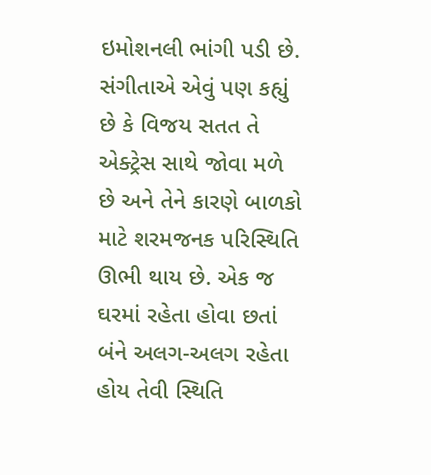ઇમોશનલી ભાંગી પડી છે. સંગીતાએ એવું પણ કહ્યું છે કે વિજય સતત તે એક્ટ્રેસ સાથે જોવા મળે છે અને તેને કારણે બાળકો માટે શરમજનક પરિસ્થિતિ ઊભી થાય છે. એક જ ઘરમાં રહેતા હોવા છતાં બંને અલગ-અલગ રહેતા હોય તેવી સ્થિતિ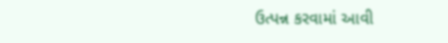ઉત્પન્ન કરવામાં આવી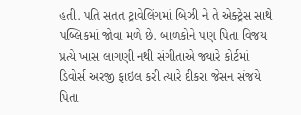હતી. પતિ સતત ટ્રાવેલિંગમાં બિઝી ને તે એક્ટ્રેસ સાથે પબ્લિકમાં જોવા મળે છે. બાળકોને પણ પિતા વિજય પ્રત્યે ખાસ લાગણી નથી સંગીતાએ જ્યારે કોર્ટમાં ડિવોર્સ અરજી ફાઇલ કરી ત્યારે દીકરા જેસન સંજયે પિતા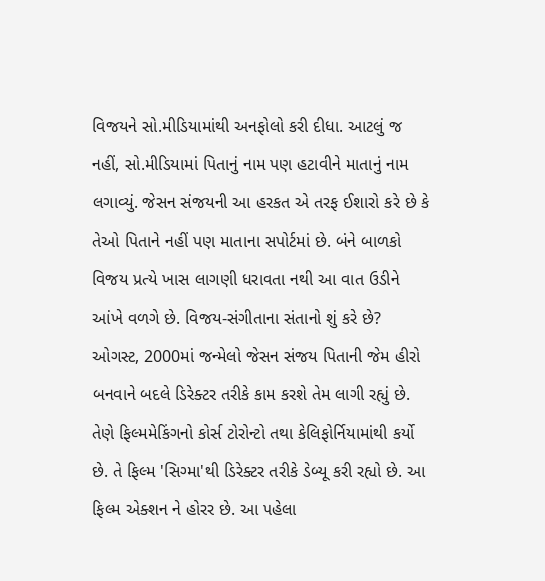વિજયને સો.મીડિયામાંથી અનફોલો કરી દીધા. આટલું જ નહીં, સો.મીડિયામાં પિતાનું નામ પણ હટાવીને માતાનું નામ લગાવ્યું. જેસન સંજયની આ હરકત એ તરફ ઈશારો કરે છે કે તેઓ પિતાને નહીં પણ માતાના સપોર્ટમાં છે. બંને બાળકો વિજય પ્રત્યે ખાસ લાગણી ધરાવતા નથી આ વાત ઉડીને આંખે વળગે છે. વિજય-સંગીતાના સંતાનો શું કરે છે? ઓગસ્ટ, 2000માં જન્મેલો જેસન સંજય પિતાની જેમ હીરો બનવાને બદલે ડિરેક્ટર તરીકે કામ કરશે તેમ લાગી રહ્યું છે. તેણે ફિલ્મમેકિંગનો કોર્સ ટોરોન્ટો તથા કેલિફોર્નિયામાંથી કર્યો છે. તે ફિલ્મ 'સિગ્મા'થી ડિરેક્ટર તરીકે ડેબ્યૂ કરી રહ્યો છે. આ ફિલ્મ એક્શન ને હોરર છે. આ પહેલા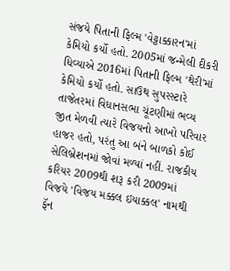સંજયે પિતાની ફિલ્મ 'વેટ્ટાક્કારન'માં કેમિયો કર્યો હતો. 2005માં જન્મેલી દીકરી ધિવ્યાએ 2016માં પિતાની ફિલ્મ 'થેરી'માં કેમિયો કર્યો હતો. સાઉથ સુપરસ્ટારે તાજેતરમાં વિધાનસભા ચૂંટણીમાં ભવ્ય જીત મેળવી ત્યારે વિજયનો આખો પરિવાર હાજર હતો, પરંતુ આ બંને બાળકો કોઈ સેલિબ્રેશનમાં જોવાં મળ્યાં નહીં. રાજકીય કરિયર 2009થી શરૂ કરી 2009માં વિજયે 'વિજય મક્કલ ઇયાક્કલ' નામથી ફૅન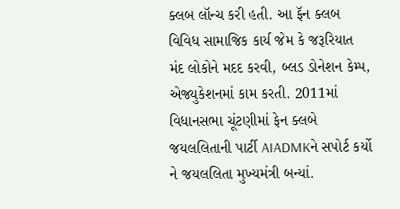ક્લબ લૉન્ચ કરી હતી. આ ફૅન ક્લબ વિવિધ સામાજિક કાર્ય જેમ કે જરૂરિયાત મંદ લોકોને મદદ કરવી, બ્લડ ડોનેશન કેમ્પ, એજ્યુકેશનમાં કામ કરતી. 2011માં વિધાનસભા ચૂંટણીમાં ફેન ક્લબે જયલલિતાની પાર્ટી AIADMKને સપોર્ટ કર્યો ને જયલલિતા મુખ્યમંત્રી બન્યાં.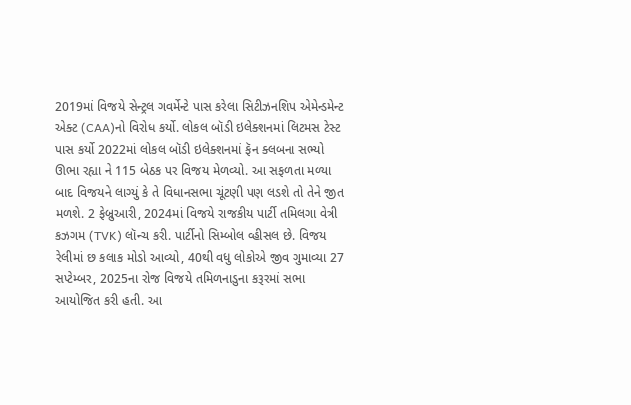2019માં વિજયે સેન્ટ્રલ ગવર્મેન્ટે પાસ કરેલા સિટીઝનશિપ એમેન્ડમેન્ટ એક્ટ (CAA)નો વિરોધ કર્યો. લોકલ બૉડી ઇલેક્શનમાં લિટમસ ટેસ્ટ પાસ કર્યો 2022માં લોકલ બૉડી ઇલેક્શનમાં ફૅન ક્લબના સભ્યો ઊભા રહ્યા ને 115 બેઠક પર વિજય મેળવ્યો. આ સફળતા મળ્યા બાદ વિજયને લાગ્યું કે તે વિધાનસભા ચૂંટણી પણ લડશે તો તેને જીત મળશે. 2 ફેબ્રુઆરી, 2024માં વિજયે રાજકીય પાર્ટી તમિલગા વેત્રી કઝગમ (TVK) લૉન્ચ કરી. પાર્ટીનો સિમ્બોલ વ્હીસલ છે. વિજય રેલીમાં છ કલાક મોડો આવ્યો, 40થી વધુ લોકોએ જીવ ગુમાવ્યા 27 સપ્ટેમ્બર, 2025ના રોજ વિજયે તમિળનાડુના કરૂરમાં સભા આયોજિત કરી હતી. આ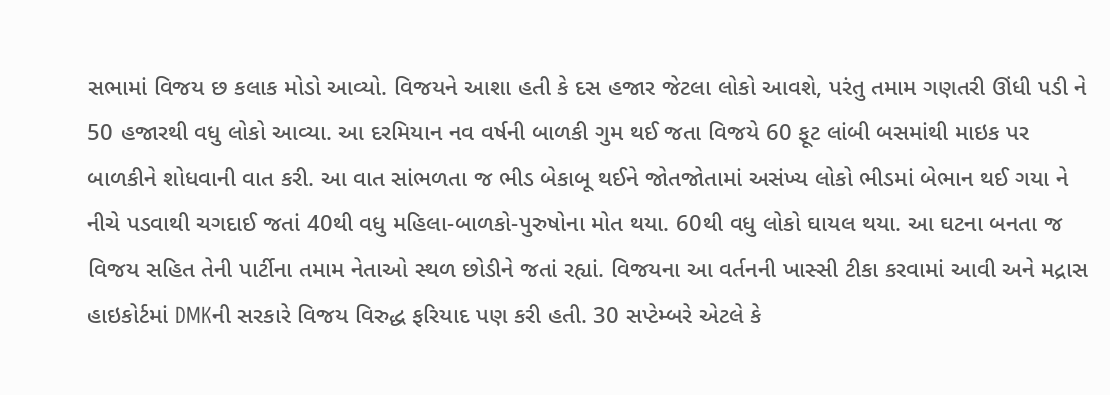સભામાં વિજય છ કલાક મોડો આવ્યો. વિજયને આશા હતી કે દસ હજાર જેટલા લોકો આવશે, પરંતુ તમામ ગણતરી ઊંધી પડી ને 50 હજારથી વધુ લોકો આવ્યા. આ દરમિયાન નવ વર્ષની બાળકી ગુમ થઈ જતા વિજયે 60 ફૂટ લાંબી બસમાંથી માઇક પર બાળકીને શોધવાની વાત કરી. આ વાત સાંભળતા જ ભીડ બેકાબૂ થઈને જોતજોતામાં અસંખ્ય લોકો ભીડમાં બેભાન થઈ ગયા ને નીચે પડવાથી ચગદાઈ જતાં 40થી વધુ મહિલા-બાળકો-પુરુષોના મોત થયા. 60થી વધુ લોકો ઘાયલ થયા. આ ઘટના બનતા જ વિજય સહિત તેની પાર્ટીના તમામ નેતાઓ સ્થળ છોડીને જતાં રહ્યાં. વિજયના આ વર્તનની ખાસ્સી ટીકા કરવામાં આવી અને મદ્રાસ હાઇકોર્ટમાં DMKની સરકારે વિજય વિરુદ્ધ ફરિયાદ પણ કરી હતી. 30 સપ્ટેમ્બરે એટલે કે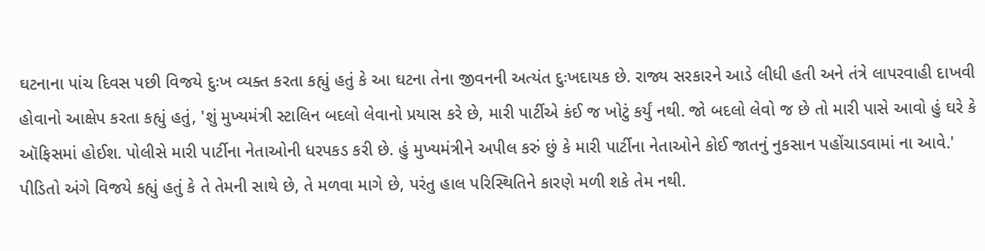ઘટનાના પાંચ દિવસ પછી વિજયે દુઃખ વ્યક્ત કરતા કહ્યું હતું કે આ ઘટના તેના જીવનની અત્યંત દુઃખદાયક છે. રાજ્ય સરકારને આડે લીધી હતી અને તંત્રે લાપરવાહી દાખવી હોવાનો આક્ષેપ કરતા કહ્યું હતું, 'શું મુખ્યમંત્રી સ્ટાલિન બદલો લેવાનો પ્રયાસ કરે છે, મારી પાર્ટીએ કંઈ જ ખોટું કર્યું નથી. જો બદલો લેવો જ છે તો મારી પાસે આવો હું ઘરે કે ઑફિસમાં હોઈશ. પોલીસે મારી પાર્ટીના નેતાઓની ધરપકડ કરી છે. હું મુખ્યમંત્રીને અપીલ કરું છું કે મારી પાર્ટીના નેતાઓને કોઈ જાતનું નુકસાન પહોંચાડવામાં ના આવે.' પીડિતો અંગે વિજયે કહ્યું હતું કે તે તેમની સાથે છે, તે મળવા માગે છે, પરંતુ હાલ પરિસ્થિતિને કારણે મળી શકે તેમ નથી.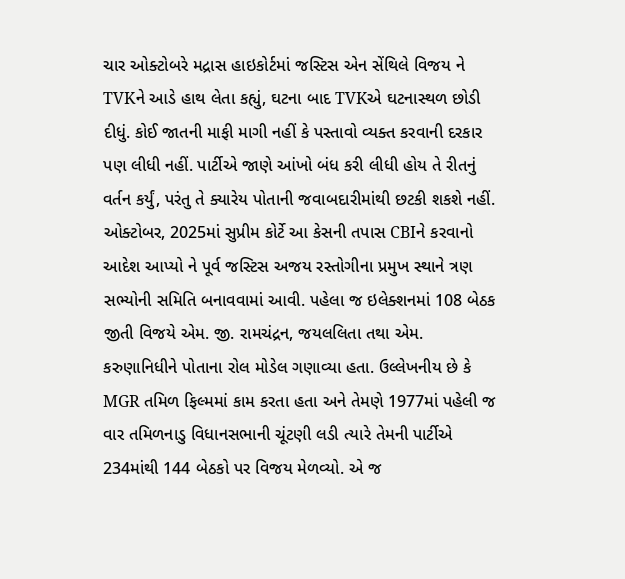ચાર ઓક્ટોબરે મદ્રાસ હાઇકોર્ટમાં જસ્ટિસ એન સેંથિલે વિજય ને TVKને આડે હાથ લેતા કહ્યું, ઘટના બાદ TVKએ ઘટનાસ્થળ છોડી દીધું. કોઈ જાતની માફી માગી નહીં કે પસ્તાવો વ્યક્ત કરવાની દરકાર પણ લીધી નહીં. પાર્ટીએ જાણે આંખો બંધ કરી લીધી હોય તે રીતનું વર્તન કર્યું, પરંતુ તે ક્યારેય પોતાની જવાબદારીમાંથી છટકી શકશે નહીં. ઓક્ટોબર, 2025માં સુપ્રીમ કોર્ટે આ કેસની તપાસ CBIને કરવાનો આદેશ આપ્યો ને પૂર્વ જસ્ટિસ અજય રસ્તોગીના પ્રમુખ સ્થાને ત્રણ સભ્યોની સમિતિ બનાવવામાં આવી. પહેલા જ ઇલેક્શનમાં 108 બેઠક જીતી વિજયે એમ. જી. રામચંદ્રન, જયલલિતા તથા એમ. કરુણાનિધીને પોતાના રોલ મોડેલ ગણાવ્યા હતા. ઉલ્લેખનીય છે કે MGR તમિળ ફિલ્મમાં કામ કરતા હતા અને તેમણે 1977માં પહેલી જ વાર તમિળનાડુ વિધાનસભાની ચૂંટણી લડી ત્યારે તેમની પાર્ટીએ 234માંથી 144 બેઠકો પર વિજય મેળવ્યો. એ જ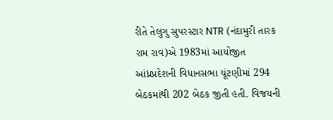રીતે તેલુગુ સુપરસ્ટાર NTR (નંદામુરી તારક રામ રાવ)એ 1983માં આયોજીત આંધ્રપ્રદેશની વિધાનસભા ચૂંટણીમાં 294 બેઠકમાંથી 202 બેઠક જીતી હતી. વિજયની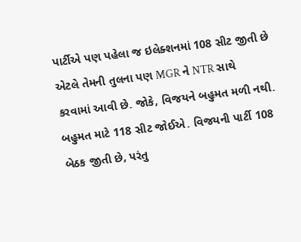પાર્ટીએ પણ પહેલા જ ઇલેક્શનમાં 108 સીટ જીતી છે એટલે તેમની તુલના પણ MGR ને NTR સાથે કરવામાં આવી છે. જોકે, વિજયને બહુમત મળી નથી. બહુમત માટે 118 સીટ જોઈએ. વિજયની પાર્ટી 108 બેઠક જીતી છે, પરંતુ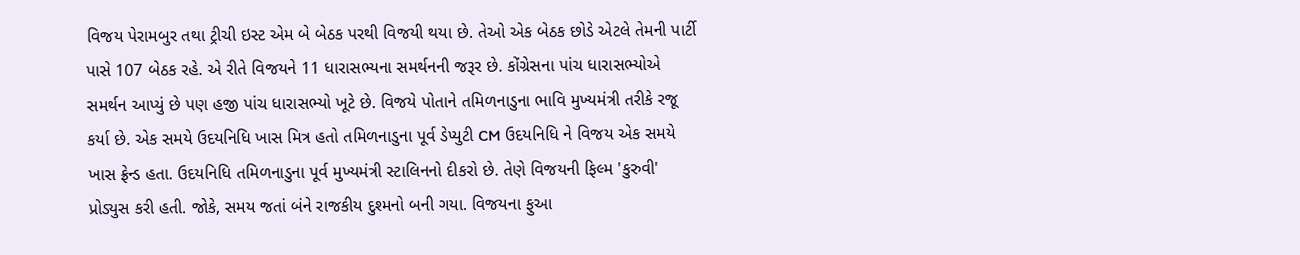વિજય પેરામબુર તથા ટ્રીચી ઇસ્ટ એમ બે બેઠક પરથી વિજયી થયા છે. તેઓ એક બેઠક છોડે એટલે તેમની પાર્ટી પાસે 107 બેઠક રહે. એ રીતે વિજયને 11 ધારાસભ્યના સમર્થનની જરૂર છે. કોંગ્રેસના પાંચ ધારાસભ્યોએ સમર્થન આપ્યું છે પણ હજી પાંચ ધારાસભ્યો ખૂટે છે. વિજયે પોતાને તમિળનાડુના ભાવિ મુખ્યમંત્રી તરીકે રજૂ કર્યા છે. એક સમયે ઉદયનિધિ ખાસ મિત્ર હતો તમિળનાડુના પૂર્વ ડેપ્યુટી CM ઉદયનિધિ ને વિજય એક સમયે ખાસ ફ્રેન્ડ હતા. ઉદયનિધિ તમિળનાડુના પૂર્વ મુખ્યમંત્રી સ્ટાલિનનો દીકરો છે. તેણે વિજયની ફિલ્મ 'કુરુવી' પ્રોડ્યુસ કરી હતી. જોકે, સમય જતાં બંને રાજકીય દુશ્મનો બની ગયા. વિજયના ફુઆ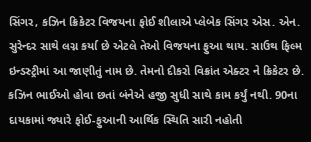સિંગર, કઝિન ક્રિકેટર વિજયના ફોઈ શીલાએ પ્લેબેક સિંગર એસ. એન. સુરેન્દર સાથે લગ્ન કર્યા છે એટલે તેઓ વિજયના ફુઆ થાય. સાઉથ ફિલ્મ ઇન્ડસ્ટ્રીમાં આ જાણીતું નામ છે. તેમનો દીકરો વિક્રાંત એક્ટર ને ક્રિકેટર છે. કઝિન ભાઈઓ હોવા છતાં બંનેએ હજી સુધી સાથે કામ કર્યું નથી. 90ના દાયકામાં જ્યારે ફોઈ-ફુઆની આર્થિક સ્થિતિ સારી નહોતી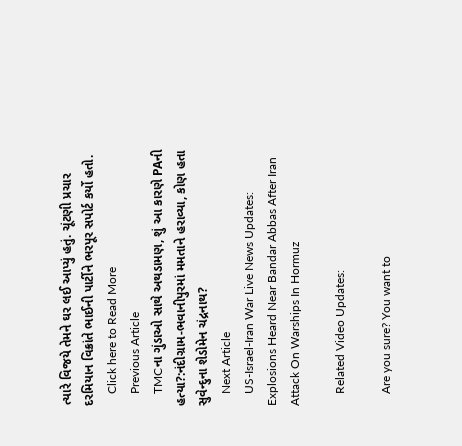ત્યારે વિજયે તેમને ઘર લઈ આપ્યું હતું. ચૂંટણી પ્રચાર દરમિયાન વિક્રાંતે ભાઈની પાર્ટીને ભરપૂર સપોર્ટ કર્યો હતો.
    Click here to Read More
    Previous Article
    TMCના ગુંડાઓ સાથે અથડામણ, શું આ કારણે PAની હત્યા?:નંદીગ્રામ-ભવાનીપુરમાં મમતાને હરાવ્યા, કોણ હતા સુવેન્દુના શેડોમેન ચંદ્રનાથ?
    Next Article
    US-Israel-Iran War Live News Updates: Explosions Heard Near Bandar Abbas After Iran Attack On Warships In Hormuz

    Related Video Updates:

    Are you sure? You want to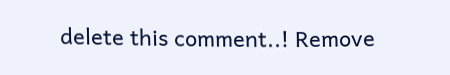delete this comment..! Remove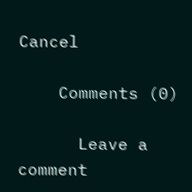Cancel

    Comments (0)

      Leave a comment